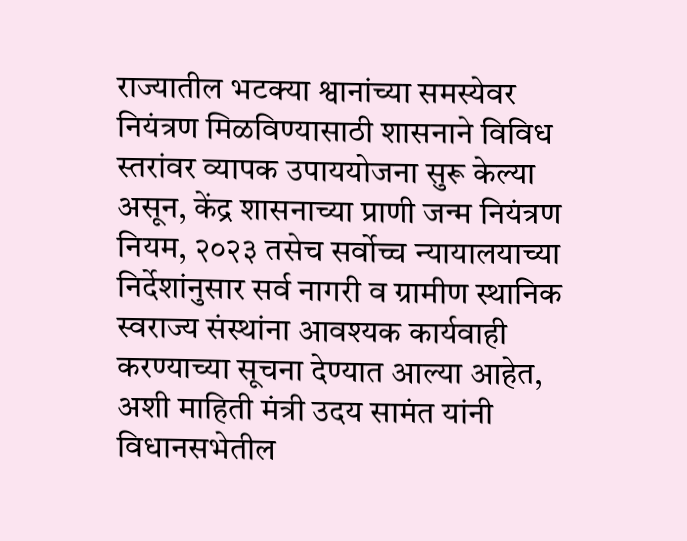राज्यातील भटक्या श्वानांच्या समस्येवर नियंत्रण मिळविण्यासाठी शासनाने विविध स्तरांवर व्यापक उपाययोजना सुरू केल्या असून, केंद्र शासनाच्या प्राणी जन्म नियंत्रण नियम, २०२३ तसेच सर्वोच्च न्यायालयाच्या निर्देशांनुसार सर्व नागरी व ग्रामीण स्थानिक स्वराज्य संस्थांना आवश्यक कार्यवाही करण्याच्या सूचना देण्यात आल्या आहेत, अशी माहिती मंत्री उदय सामंत यांनी विधानसभेतील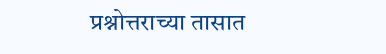प्रश्नोत्तराच्या तासात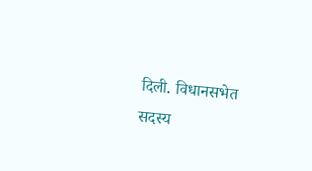दिली. विधानसभेत सदस्य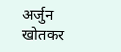अर्जुन खोतकर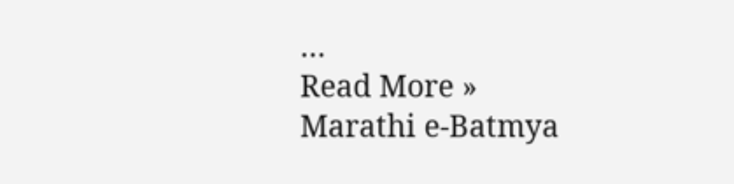…
Read More »
Marathi e-Batmya